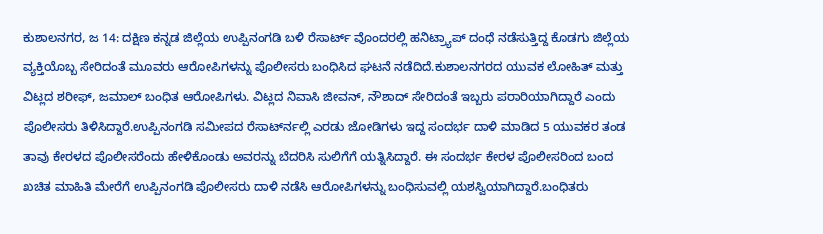ಕುಶಾಲನಗರ, ಜ 14: ದಕ್ಷಿಣ ಕನ್ನಡ ಜಿಲ್ಲೆಯ ಉಪ್ಪಿನಂಗಡಿ ಬಳಿ ರೆಸಾರ್ಟ್ ವೊಂದರಲ್ಲಿ ಹನಿಟ್ರ್ಯಾಪ್ ದಂಧೆ ನಡೆಸುತ್ತಿದ್ದ ಕೊಡಗು ಜಿಲ್ಲೆಯ ವ್ಯಕ್ತಿಯೊಬ್ಬ ಸೇರಿದಂತೆ ಮೂವರು ಆರೋಪಿಗಳನ್ನು ಪೊಲೀಸರು ಬಂಧಿಸಿದ ಘಟನೆ ನಡೆದಿದೆ.ಕುಶಾಲನಗರದ ಯುವಕ ಲೋಹಿತ್ ಮತ್ತು ವಿಟ್ಲದ ಶರೀಫ್, ಜಮಾಲ್ ಬಂಧಿತ ಆರೋಪಿಗಳು. ವಿಟ್ಲದ ನಿವಾಸಿ ಜೀವನ್, ನೌಶಾದ್ ಸೇರಿದಂತೆ ಇಬ್ಬರು ಪರಾರಿಯಾಗಿದ್ದಾರೆ ಎಂದು ಪೊಲೀಸರು ತಿಳಿಸಿದ್ದಾರೆ.ಉಪ್ಪಿನಂಗಡಿ ಸಮೀಪದ ರೆಸಾರ್ಟ್‍ನಲ್ಲಿ ಎರಡು ಜೋಡಿಗಳು ಇದ್ದ ಸಂದರ್ಭ ದಾಳಿ ಮಾಡಿದ 5 ಯುವಕರ ತಂಡ ತಾವು ಕೇರಳದ ಪೊಲೀಸರೆಂದು ಹೇಳಿಕೊಂಡು ಅವರನ್ನು ಬೆದರಿಸಿ ಸುಲಿಗೆಗೆ ಯತ್ನಿಸಿದ್ದಾರೆ. ಈ ಸಂದರ್ಭ ಕೇರಳ ಪೊಲೀಸರಿಂದ ಬಂದ ಖಚಿತ ಮಾಹಿತಿ ಮೇರೆಗೆ ಉಪ್ಪಿನಂಗಡಿ ಪೊಲೀಸರು ದಾಳಿ ನಡೆಸಿ ಆರೋಪಿಗಳನ್ನು ಬಂಧಿಸುವಲ್ಲಿ ಯಶಸ್ವಿಯಾಗಿದ್ದಾರೆ.ಬಂಧಿತರು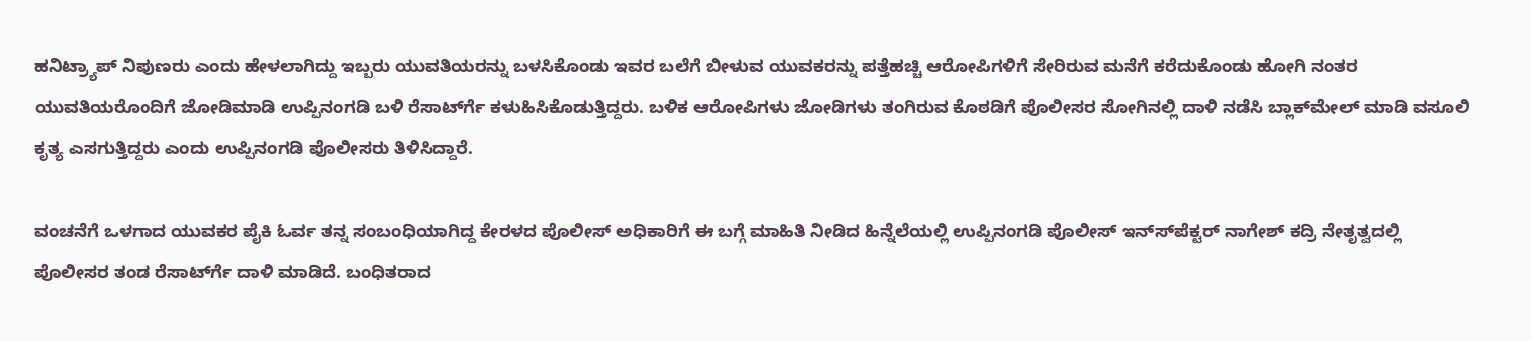ಹನಿಟ್ರ್ಯಾಪ್ ನಿಪುಣರು ಎಂದು ಹೇಳಲಾಗಿದ್ದು ಇಬ್ಬರು ಯುವತಿಯರನ್ನು ಬಳಸಿಕೊಂಡು ಇವರ ಬಲೆಗೆ ಬೀಳುವ ಯುವಕರನ್ನು ಪತ್ತೆಹಚ್ಚಿ ಆರೋಪಿಗಳಿಗೆ ಸೇರಿರುವ ಮನೆಗೆ ಕರೆದುಕೊಂಡು ಹೋಗಿ ನಂತರ ಯುವತಿಯರೊಂದಿಗೆ ಜೋಡಿಮಾಡಿ ಉಪ್ಪಿನಂಗಡಿ ಬಳಿ ರೆಸಾರ್ಟ್‍ಗೆ ಕಳುಹಿಸಿಕೊಡುತ್ತಿದ್ದರು. ಬಳಿಕ ಆರೋಪಿಗಳು ಜೋಡಿಗಳು ತಂಗಿರುವ ಕೊಠಡಿಗೆ ಪೊಲೀಸರ ಸೋಗಿನಲ್ಲಿ ದಾಳಿ ನಡೆಸಿ ಬ್ಲಾಕ್‍ಮೇಲ್ ಮಾಡಿ ವಸೂಲಿ ಕೃತ್ಯ ಎಸಗುತ್ತಿದ್ದರು ಎಂದು ಉಪ್ಪಿನಂಗಡಿ ಪೊಲೀಸರು ತಿಳಿಸಿದ್ದಾರೆ.

ವಂಚನೆಗೆ ಒಳಗಾದ ಯುವಕರ ಪೈಕಿ ಓರ್ವ ತನ್ನ ಸಂಬಂಧಿಯಾಗಿದ್ದ ಕೇರಳದ ಪೊಲೀಸ್ ಅಧಿಕಾರಿಗೆ ಈ ಬಗ್ಗೆ ಮಾಹಿತಿ ನೀಡಿದ ಹಿನ್ನೆಲೆಯಲ್ಲಿ ಉಪ್ಪಿನಂಗಡಿ ಪೊಲೀಸ್ ಇನ್ಸ್‍ಪೆಕ್ಟರ್ ನಾಗೇಶ್ ಕದ್ರಿ ನೇತೃತ್ವದಲ್ಲಿ ಪೊಲೀಸರ ತಂಡ ರೆಸಾರ್ಟ್‍ಗೆ ದಾಳಿ ಮಾಡಿದೆ. ಬಂಧಿತರಾದ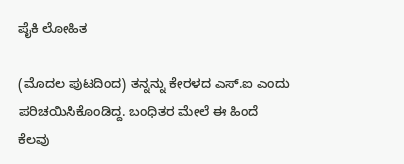ಪೈಕಿ ಲೋಹಿತ

(ಮೊದಲ ಪುಟದಿಂದ) ತನ್ನನ್ನು ಕೇರಳದ ಎಸ್.ಐ ಎಂದು ಪರಿಚಯಿಸಿಕೊಂಡಿದ್ದ. ಬಂಧಿತರ ಮೇಲೆ ಈ ಹಿಂದೆ ಕೆಲವು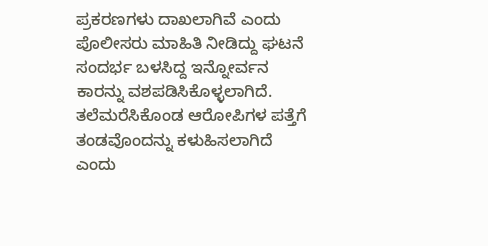ಪ್ರಕರಣಗಳು ದಾಖಲಾಗಿವೆ ಎಂದು ಪೊಲೀಸರು ಮಾಹಿತಿ ನೀಡಿದ್ದು ಘಟನೆ ಸಂದರ್ಭ ಬಳಸಿದ್ದ ಇನ್ನೋರ್ವನ ಕಾರನ್ನು ವಶಪಡಿಸಿಕೊಳ್ಳಲಾಗಿದೆ. ತಲೆಮರೆಸಿಕೊಂಡ ಆರೋಪಿಗಳ ಪತ್ತೆಗೆ ತಂಡವೊಂದನ್ನು ಕಳುಹಿಸಲಾಗಿದೆ ಎಂದು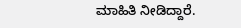ಮಾಹಿತಿ ನೀಡಿದ್ದಾರೆ.